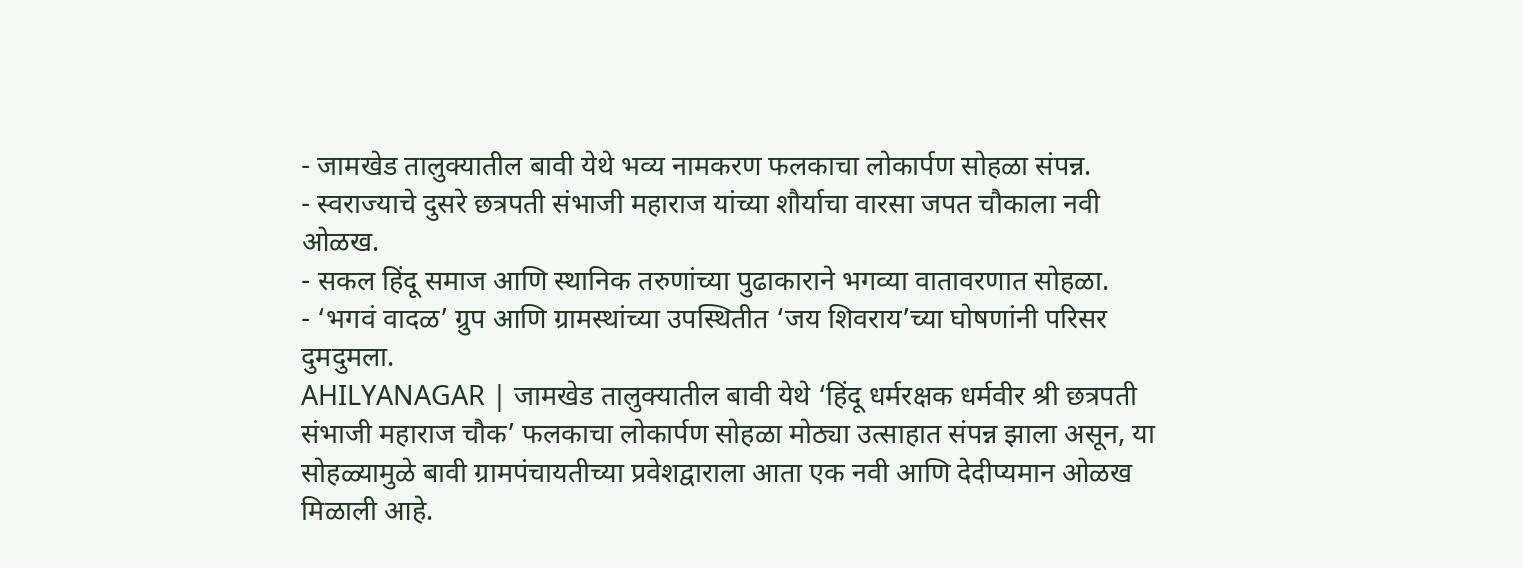- जामखेड तालुक्यातील बावी येथे भव्य नामकरण फलकाचा लोकार्पण सोहळा संपन्न.
- स्वराज्याचे दुसरे छत्रपती संभाजी महाराज यांच्या शौर्याचा वारसा जपत चौकाला नवी ओळख.
- सकल हिंदू समाज आणि स्थानिक तरुणांच्या पुढाकाराने भगव्या वातावरणात सोहळा.
- ‘भगवं वादळ’ ग्रुप आणि ग्रामस्थांच्या उपस्थितीत ‘जय शिवराय’च्या घोषणांनी परिसर दुमदुमला.
AHILYANAGAR | जामखेड तालुक्यातील बावी येथे ‘हिंदू धर्मरक्षक धर्मवीर श्री छत्रपती संभाजी महाराज चौक’ फलकाचा लोकार्पण सोहळा मोठ्या उत्साहात संपन्न झाला असून, या सोहळ्यामुळे बावी ग्रामपंचायतीच्या प्रवेशद्वाराला आता एक नवी आणि देदीप्यमान ओळख मिळाली आहे.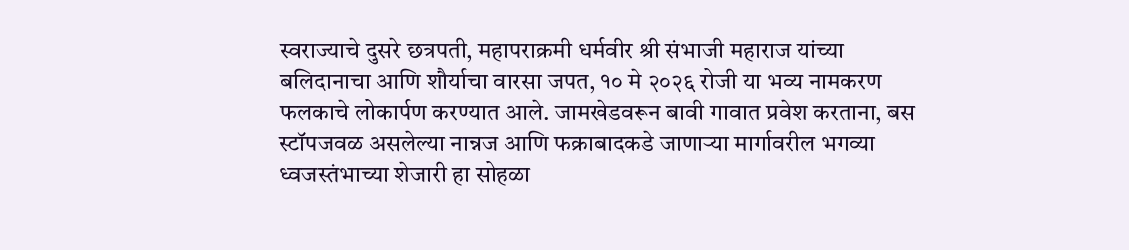स्वराज्याचे दुसरे छत्रपती, महापराक्रमी धर्मवीर श्री संभाजी महाराज यांच्या बलिदानाचा आणि शौर्याचा वारसा जपत, १० मे २०२६ रोजी या भव्य नामकरण फलकाचे लोकार्पण करण्यात आले. जामखेडवरून बावी गावात प्रवेश करताना, बस स्टॉपजवळ असलेल्या नान्नज आणि फक्राबादकडे जाणाऱ्या मार्गावरील भगव्या ध्वजस्तंभाच्या शेजारी हा सोहळा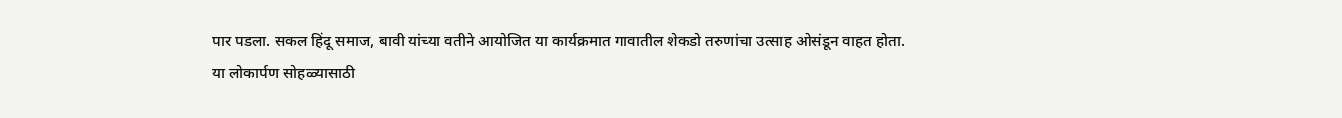पार पडला. सकल हिंदू समाज, बावी यांच्या वतीने आयोजित या कार्यक्रमात गावातील शेकडो तरुणांचा उत्साह ओसंडून वाहत होता.
या लोकार्पण सोहळ्यासाठी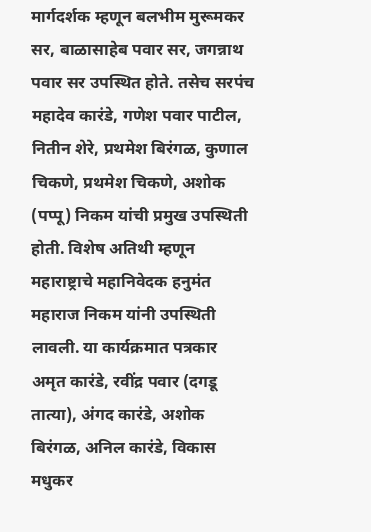मार्गदर्शक म्हणून बलभीम मुरूमकर सर, बाळासाहेब पवार सर, जगन्नाथ पवार सर उपस्थित होते. तसेच सरपंच महादेव कारंडे, गणेश पवार पाटील, नितीन शेरे, प्रथमेश बिरंगळ, कुणाल चिकणे, प्रथमेश चिकणे, अशोक (पप्पू) निकम यांची प्रमुख उपस्थिती होती. विशेष अतिथी म्हणून महाराष्ट्राचे महानिवेदक हनुमंत महाराज निकम यांनी उपस्थिती लावली. या कार्यक्रमात पत्रकार अमृत कारंडे, रवींद्र पवार (दगडू तात्या), अंगद कारंडे, अशोक बिरंगळ, अनिल कारंडे, विकास मधुकर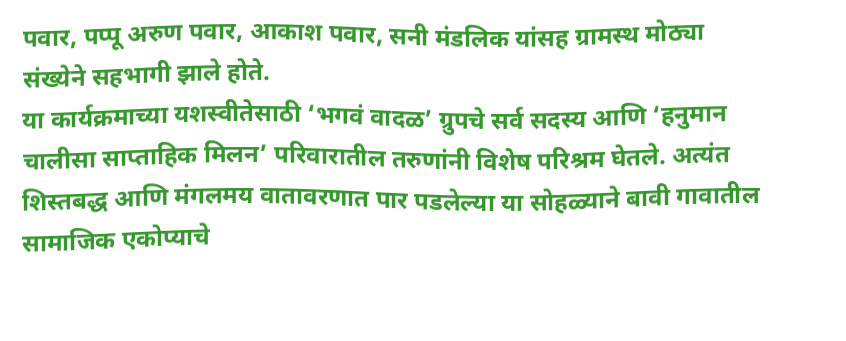पवार, पप्पू अरुण पवार, आकाश पवार, सनी मंडलिक यांसह ग्रामस्थ मोठ्या संख्येने सहभागी झाले होते.
या कार्यक्रमाच्या यशस्वीतेसाठी ‘भगवं वादळ’ ग्रुपचे सर्व सदस्य आणि ‘हनुमान चालीसा साप्ताहिक मिलन’ परिवारातील तरुणांनी विशेष परिश्रम घेतले. अत्यंत शिस्तबद्ध आणि मंगलमय वातावरणात पार पडलेल्या या सोहळ्याने बावी गावातील सामाजिक एकोप्याचे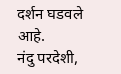दर्शन घडवले आहे.
नंदु परदेशी,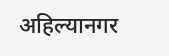अहिल्यानगर